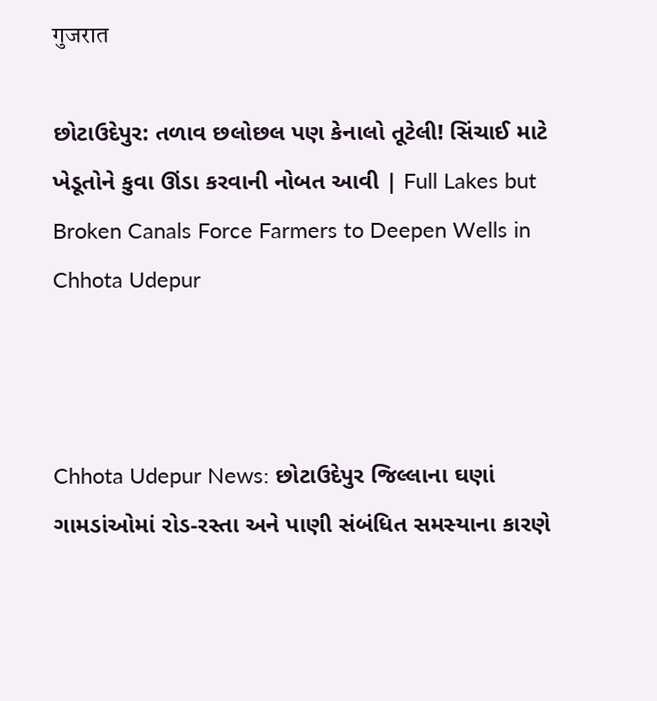गुजरात

છોટાઉદેપુર: તળાવ છલોછલ પણ કેનાલો તૂટેલી! સિંચાઈ માટે ખેડૂતોને કુવા ઊંડા કરવાની નોબત આવી | Full Lakes but Broken Canals Force Farmers to Deepen Wells in Chhota Udepur



Chhota Udepur News: છોટાઉદેપુર જિલ્લાના ઘણાં ગામડાંઓમાં રોડ-રસ્તા અને પાણી સંબંધિત સમસ્યાના કારણે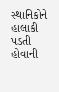સ્થાનિકોને હાલાકી પડતી હોવાની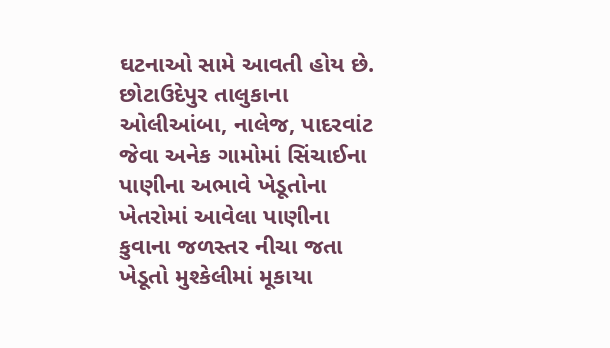ઘટનાઓ સામે આવતી હોય છે. છોટાઉદેપુર તાલુકાના ઓલીઆંબા, નાલેજ, પાદરવાંટ જેવા અનેક ગામોમાં સિંચાઈના પાણીના અભાવે ખેડૂતોના ખેતરોમાં આવેલા પાણીના કુવાના જળસ્તર નીચા જતા ખેડૂતો મુશ્કેલીમાં મૂકાયા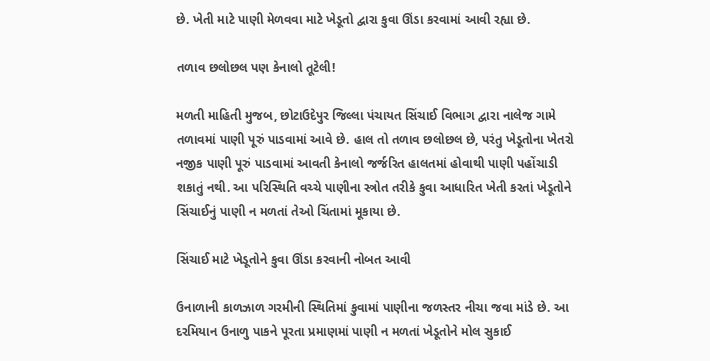છે. ખેતી માટે પાણી મેળવવા માટે ખેડૂતો દ્વારા કુવા ઊંડા કરવામાં આવી રહ્યા છે.

તળાવ છલોછલ પણ કેનાલો તૂટેલી!

મળતી માહિતી મુજબ, છોટાઉદેપુર જિલ્લા પંચાયત સિંચાઈ વિભાગ દ્વારા નાલેજ ગામે તળાવમાં પાણી પૂરું પાડવામાં આવે છે. હાલ તો તળાવ છલોછલ છે, પરંતુ ખેડૂતોના ખેતરો નજીક પાણી પૂરું પાડવામાં આવતી કેનાલો જર્જરિત હાલતમાં હોવાથી પાણી પહોંચાડી શકાતું નથી. આ પરિસ્થિતિ વચ્ચે પાણીના સ્ત્રોત તરીકે કુવા આધારિત ખેતી કરતાં ખેડૂતોને સિંચાઈનું પાણી ન મળતાં તેઓ ચિંતામાં મૂકાયા છે.

સિંચાઈ માટે ખેડૂતોને કુવા ઊંડા કરવાની નોબત આવી

ઉનાળાની કાળઝાળ ગરમીની સ્થિતિમાં કુવામાં પાણીના જળસ્તર નીચા જવા માંડે છે. આ દરમિયાન ઉનાળુ પાકને પૂરતા પ્રમાણમાં પાણી ન મળતાં ખેડૂતોને મોલ સુકાઈ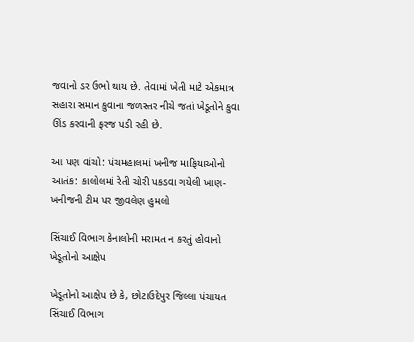જવાનો ડર ઉભો થાય છે. તેવામાં ખેતી માટે એકમાત્ર સહારા સમાન કુવાના જળસ્તર નીચે જતાં ખેડૂતોને કુવા ઊંડ કરવાની ફરજ પડી રહી છે.

આ પણ વાંચો: પંચમહાલમાં ખનીજ માફિયાઓનો આતંક: કાલોલમાં રેતી ચોરી પકડવા ગયેલી ખાણ-ખનીજની ટીમ પર જીવલેણ હુમલો

સિંચાઈ વિભાગ કેનાલોની મરામત ન કરતું હોવાનો ખેડૂતોનો આક્ષેપ

ખેડૂતોનો આક્ષેપ છે કે, છોટાઉદેપુર જિલ્લા પંચાયત સિંચાઈ વિભાગ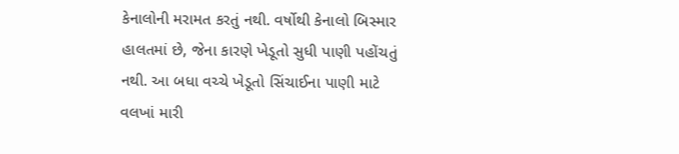કેનાલોની મરામત કરતું નથી. વર્ષોથી કેનાલો બિસ્માર હાલતમાં છે, જેના કારણે ખેડૂતો સુધી પાણી પહોંચતું નથી. આ બધા વચ્ચે ખેડૂતો સિંચાઈના પાણી માટે વલખાં મારી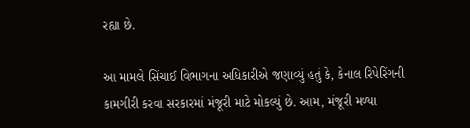રહ્યા છે.

આ મામલે સિંચાઈ વિભાગના અધિકારીએ જણાવ્યું હતું કે, કેનાલ રિપેરિંગની કામગીરી કરવા સરકારમાં મંજૂરી માટે મોકલ્યું છે. આમ, મંજૂરી મળ્યા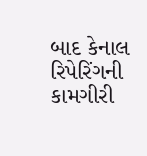બાદ કેનાલ રિપેરિંગની કામગીરી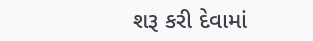શરૂ કરી દેવામાં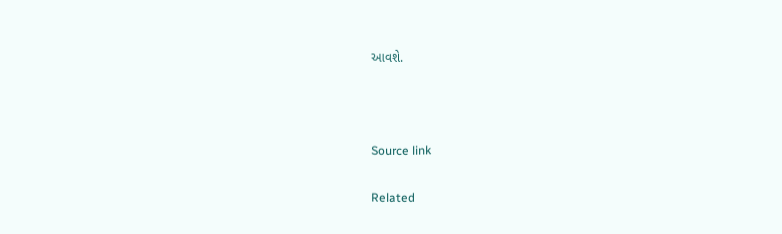આવશે.



Source link

Related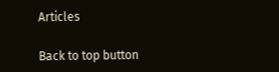Articles

Back to top button